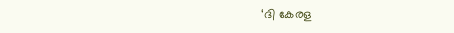‘ദി കേരള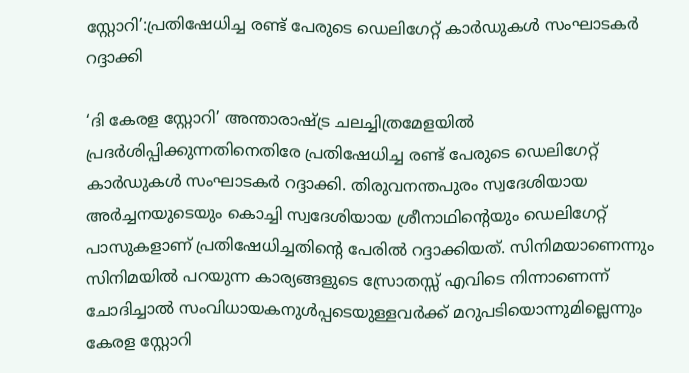സ്റ്റോറി’:പ്രതിഷേധിച്ച രണ്ട് പേരുടെ ഡെലിഗേറ്റ് കാര്‍ഡുകള്‍ സംഘാടകര്‍ റദ്ദാക്കി

‘ദി കേരള സ്റ്റോറി’ അന്താരാഷ്ട്ര ചലച്ചിത്രമേളയില്‍ പ്രദര്‍ശിപ്പിക്കുന്നതിനെതിരേ പ്രതിഷേധിച്ച രണ്ട് പേരുടെ ഡെലിഗേറ്റ് കാര്‍ഡുകള്‍ സംഘാടകര്‍ റദ്ദാക്കി. തിരുവനന്തപുരം സ്വദേശിയായ അര്‍ച്ചനയുടെയും കൊച്ചി സ്വദേശിയായ ശ്രീനാഥിന്റെയും ഡെലിഗേറ്റ് പാസുകളാണ് പ്രതിഷേധിച്ചതിന്റെ പേരില്‍ റദ്ദാക്കിയത്. സിനിമയാണെന്നും സിനിമയില്‍ പറയുന്ന കാര്യങ്ങളുടെ സ്രോതസ്സ് എവിടെ നിന്നാണെന്ന് ചോദിച്ചാല്‍ സംവിധായകനുള്‍പ്പടെയുള്ളവര്‍ക്ക് മറുപടിയൊന്നുമില്ലെന്നും കേരള സ്റ്റോറി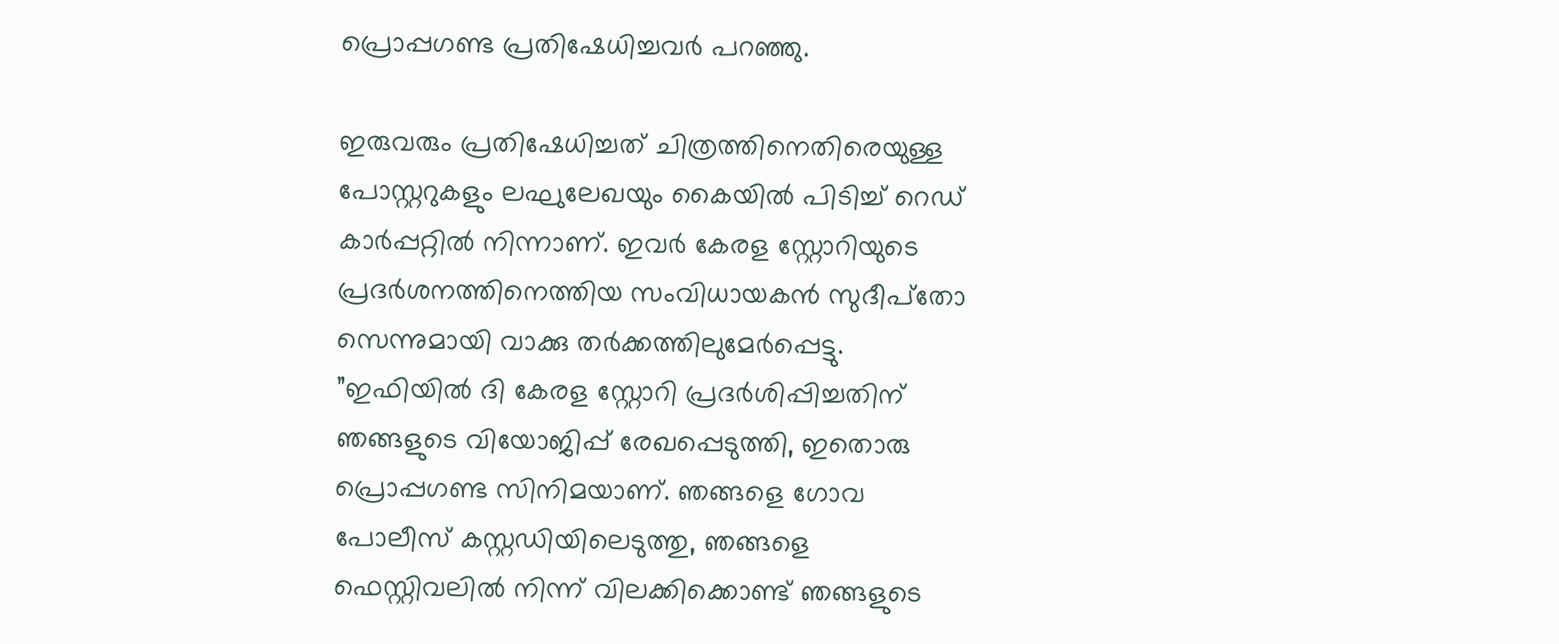പ്രൊപ്പഗണ്ട പ്രതിഷേധിച്ചവര്‍ പറഞ്ഞു.

ഇരുവരും പ്രതിഷേധിച്ചത് ചിത്രത്തിനെതിരെയുള്ള പോസ്റ്ററുകളും ലഘുലേഖയും കൈയില്‍ പിടിച്ച് റെഡ് കാര്‍പ്പറ്റില്‍ നിന്നാണ്. ഇവര്‍ കേരള സ്റ്റോറിയുടെ പ്രദര്‍ശനത്തിനെത്തിയ സംവിധായകന്‍ സുദീപ്‌തോ സെന്നുമായി വാക്കു തര്‍ക്കത്തിലുമേര്‍പ്പെട്ടു. ”ഇഫിയില്‍ ദി കേരള സ്റ്റോറി പ്രദര്‍ശിപ്പിച്ചതിന് ഞങ്ങളുടെ വിയോജിപ്പ് രേഖപ്പെടുത്തി, ഇതൊരു പ്രൊപ്പഗണ്ട സിനിമയാണ്. ഞങ്ങളെ ഗോവ പോലീസ് കസ്റ്റഡിയിലെടുത്തു, ഞങ്ങളെ ഫെസ്റ്റിവലില്‍ നിന്ന് വിലക്കിക്കൊണ്ട് ഞങ്ങളുടെ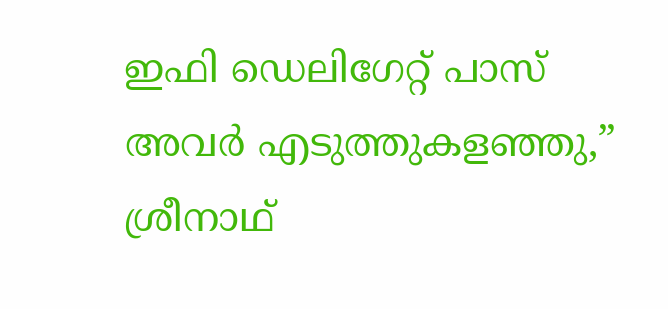ഇഫി ഡെലിഗേറ്റ് പാസ് അവര്‍ എടുത്തുകളഞ്ഞു,” ശ്രീനാഥ്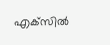എക്‌സില്‍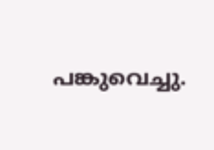പങ്കുവെച്ചു.